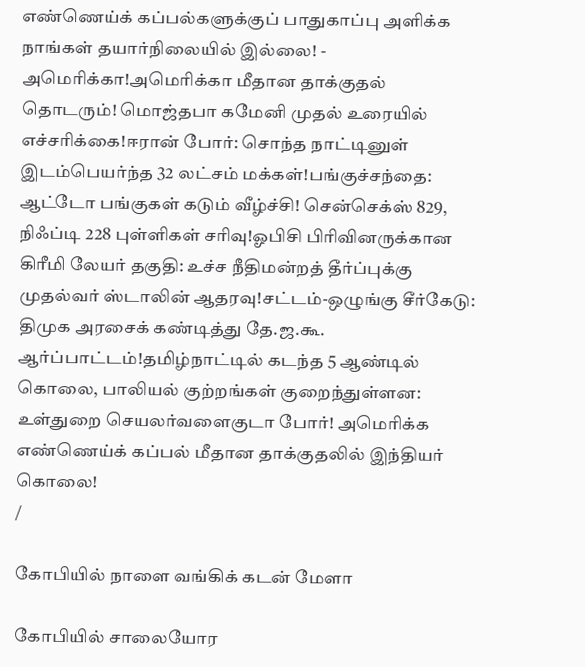எண்ணெய்க் கப்பல்களுக்குப் பாதுகாப்பு அளிக்க நாங்கள் தயார்நிலையில் இல்லை! - அமெரிக்கா!அமெரிக்கா மீதான தாக்குதல் தொடரும்! மொஜ்தபா கமேனி முதல் உரையில் எச்சரிக்கை!ஈரான் போர்: சொந்த நாட்டினுள் இடம்பெயர்ந்த 32 லட்சம் மக்கள்!பங்குச்சந்தை: ஆட்டோ பங்குகள் கடும் வீழ்ச்சி! சென்செக்ஸ் 829, நிஃப்டி 228 புள்ளிகள் சரிவு!ஓபிசி பிரிவினருக்கான கிரீமி லேயர் தகுதி: உச்ச நீதிமன்றத் தீர்ப்புக்கு முதல்வர் ஸ்டாலின் ஆதரவு!சட்டம்-ஒழுங்கு சீர்கேடு: திமுக அரசைக் கண்டித்து தே.ஜ.கூ. ஆர்ப்பாட்டம்!தமிழ்நாட்டில் கடந்த 5 ஆண்டில் கொலை, பாலியல் குற்றங்கள் குறைந்துள்ளன: உள்துறை செயலர்வளைகுடா போர்! அமெரிக்க எண்ணெய்க் கப்பல் மீதான தாக்குதலில் இந்தியர் கொலை!
/

கோபியில் நாளை வங்கிக் கடன் மேளா

கோபியில் சாலையோர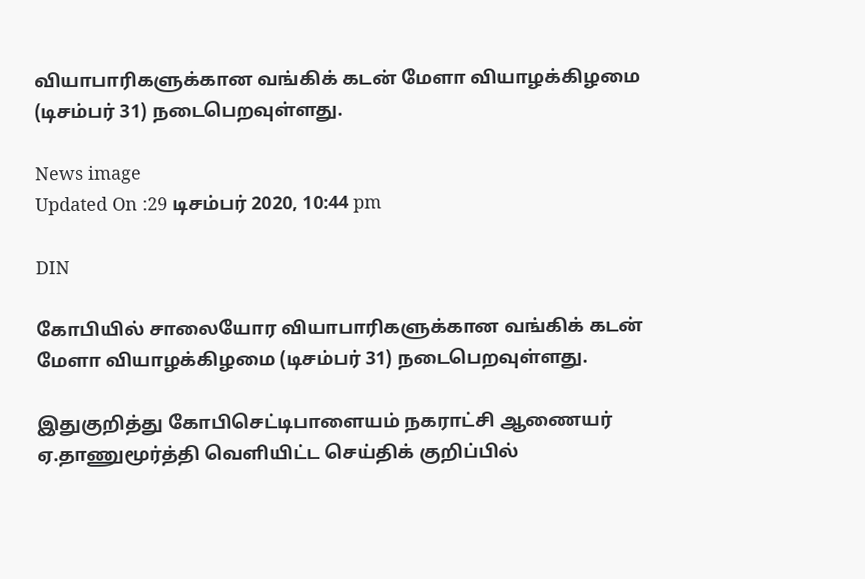வியாபாரிகளுக்கான வங்கிக் கடன் மேளா வியாழக்கிழமை (டிசம்பர் 31) நடைபெறவுள்ளது.

News image
Updated On :29 டிசம்பர் 2020, 10:44 pm

DIN

கோபியில் சாலையோர வியாபாரிகளுக்கான வங்கிக் கடன் மேளா வியாழக்கிழமை (டிசம்பர் 31) நடைபெறவுள்ளது.

இதுகுறித்து கோபிசெட்டிபாளையம் நகராட்சி ஆணையர் ஏ.தாணுமூர்த்தி வெளியிட்ட செய்திக் குறிப்பில்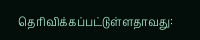தெரிவிக்கப்பட்டுள்ளதாவது: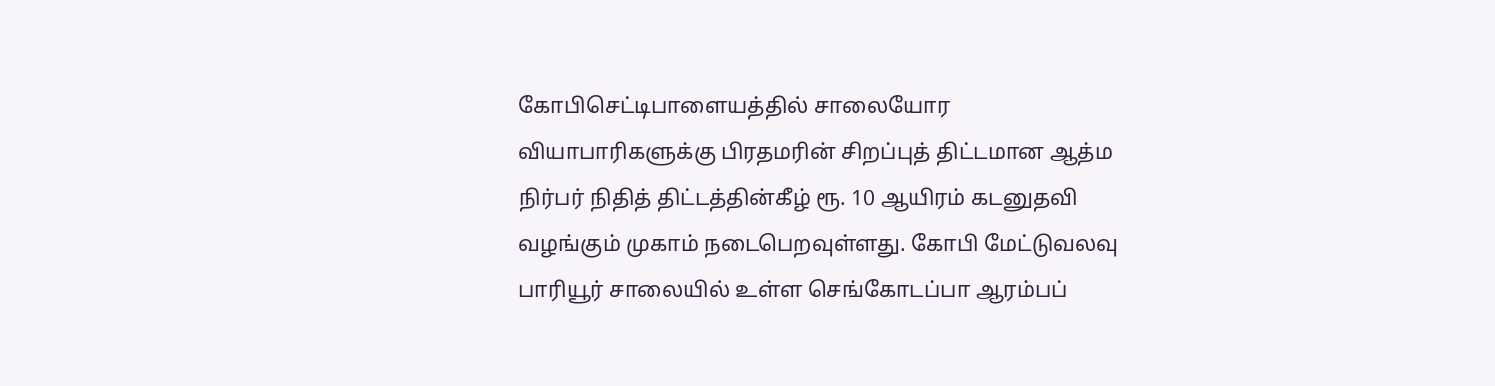கோபிசெட்டிபாளையத்தில் சாலையோர வியாபாரிகளுக்கு பிரதமரின் சிறப்புத் திட்டமான ஆத்ம நிர்பர் நிதித் திட்டத்தின்கீழ் ரூ. 10 ஆயிரம் கடனுதவி வழங்கும் முகாம் நடைபெறவுள்ளது. கோபி மேட்டுவலவு பாரியூர் சாலையில் உள்ள செங்கோடப்பா ஆரம்பப்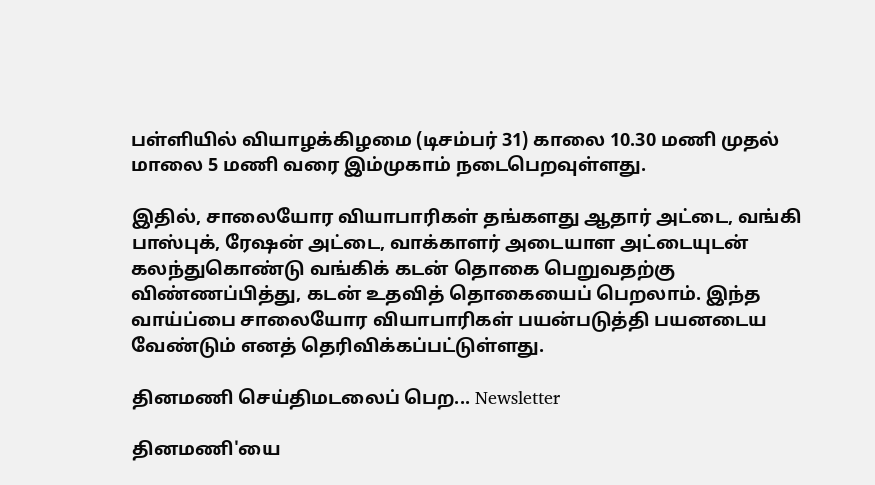பள்ளியில் வியாழக்கிழமை (டிசம்பர் 31) காலை 10.30 மணி முதல் மாலை 5 மணி வரை இம்முகாம் நடைபெறவுள்ளது.

இதில், சாலையோர வியாபாரிகள் தங்களது ஆதார் அட்டை, வங்கி பாஸ்புக், ரேஷன் அட்டை, வாக்காளர் அடையாள அட்டையுடன் கலந்துகொண்டு வங்கிக் கடன் தொகை பெறுவதற்கு விண்ணப்பித்து, கடன் உதவித் தொகையைப் பெறலாம். இந்த வாய்ப்பை சாலையோர வியாபாரிகள் பயன்படுத்தி பயனடைய வேண்டும் எனத் தெரிவிக்கப்பட்டுள்ளது.

தினமணி செய்திமடலைப் பெற... Newsletter

தினமணி'யை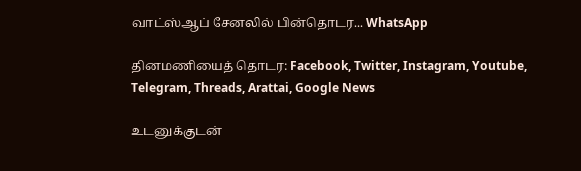வாட்ஸ்ஆப் சேனலில் பின்தொடர... WhatsApp

தினமணியைத் தொடர: Facebook, Twitter, Instagram, Youtube, Telegram, Threads, Arattai, Google News

உடனுக்குடன்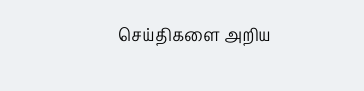செய்திகளை அறிய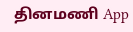தினமணி App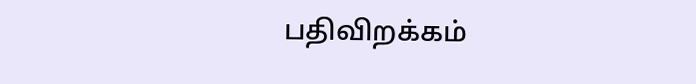பதிவிறக்கம்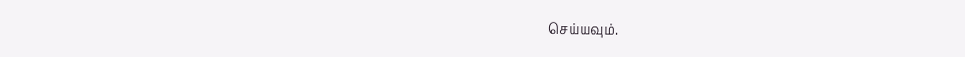செய்யவும்.